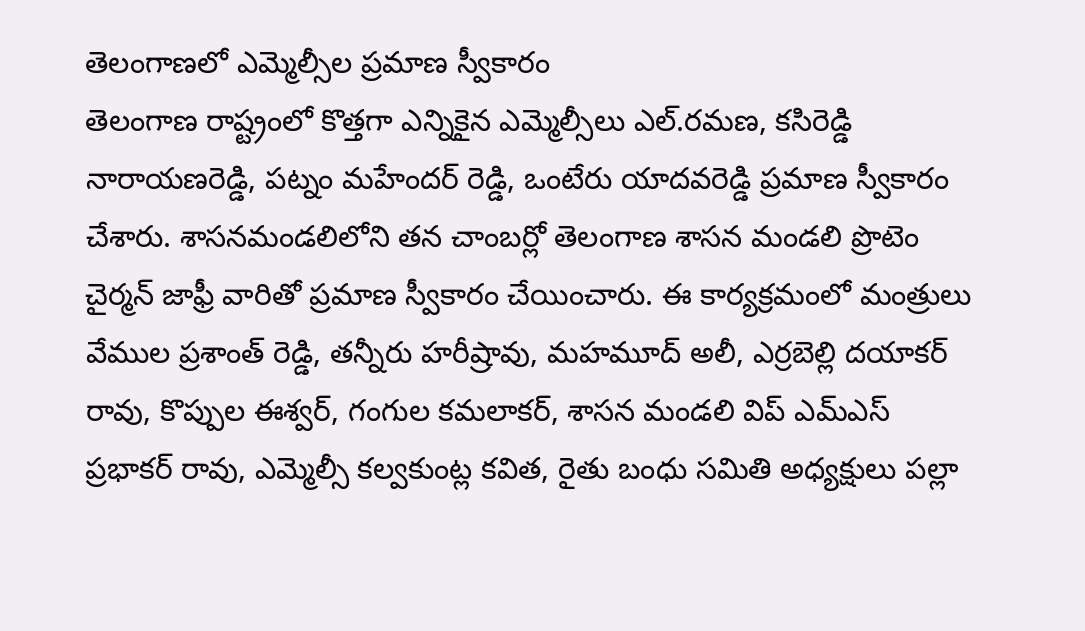తెలంగాణలో ఎమ్మెల్సీల ప్రమాణ స్వీకారం
తెలంగాణ రాష్ట్రంలో కొత్తగా ఎన్నికైన ఎమ్మెల్సీలు ఎల్.రమణ, కసిరెడ్డి నారాయణరెడ్డి, పట్నం మహేందర్ రెడ్డి, ఒంటేరు యాదవరెడ్డి ప్రమాణ స్వీకారం చేశారు. శాసనమండలిలోని తన చాంబర్లో తెలంగాణ శాసన మండలి ప్రొటెం చైర్మన్ జాఫ్రీ వారితో ప్రమాణ స్వీకారం చేయించారు. ఈ కార్యక్రమంలో మంత్రులు వేముల ప్రశాంత్ రెడ్డి, తన్నీరు హరీష్రావు, మహమూద్ అలీ, ఎర్రబెల్లి దయాకర్ రావు, కొప్పుల ఈశ్వర్, గంగుల కమలాకర్, శాసన మండలి విప్ ఎమ్ఎస్ ప్రభాకర్ రావు, ఎమ్మెల్సీ కల్వకుంట్ల కవిత, రైతు బంధు సమితి అధ్యక్షులు పల్లా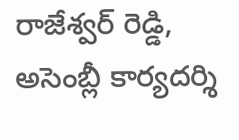రాజేశ్వర్ రెడ్డి, అసెంబ్లీ కార్యదర్శి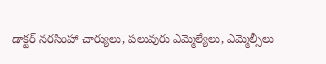డాక్టర్ నరసింహా చార్యులు, పలువురు ఎమ్మెల్యేలు, ఎమ్మెల్సీలు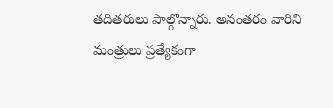తదితరులు పాల్గొన్నారు. అనంతరం వారిని మంత్రులు ప్రత్యేకంగా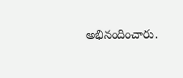అభినందించారు.